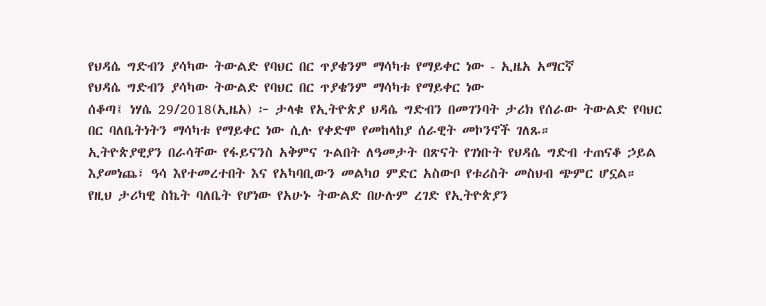የህዳሴ ግድብን ያሳካው ትውልድ የባህር በር ጥያቄንም ማሳካቱ የማይቀር ነው - ኢዜአ አማርኛ
የህዳሴ ግድብን ያሳካው ትውልድ የባህር በር ጥያቄንም ማሳካቱ የማይቀር ነው
ሰቆጣ፤ ነሃሴ 29/2018(ኢዜአ) ፦ ታላቁ የኢትዮጵያ ህዳሴ ግድብን በመገንባት ታሪክ የሰራው ትውልድ የባህር በር ባለቤትነትን ማሳካቱ የማይቀር ነው ሲሉ የቀድሞ የመከላከያ ሰራዊት መኮንኖች ገለጹ።
ኢትዮጵያዊያን በራሳቸው የፋይናንስ አቅምና ጉልበት ለዓመታት በጽናት የገነቡት የህዳሴ ግድብ ተጠናቆ ኃይል እያመነጨ፣ ዓሳ እየተመረተበት እና የአካባቢውን መልካዐ ምድር አስውቦ የቱሪስት መስህብ ጭምር ሆኗል።
የዚህ ታሪካዊ ስኬት ባለቤት የሆነው የአሁኑ ትውልድ በሁሉም ረገድ የኢትዮጵያን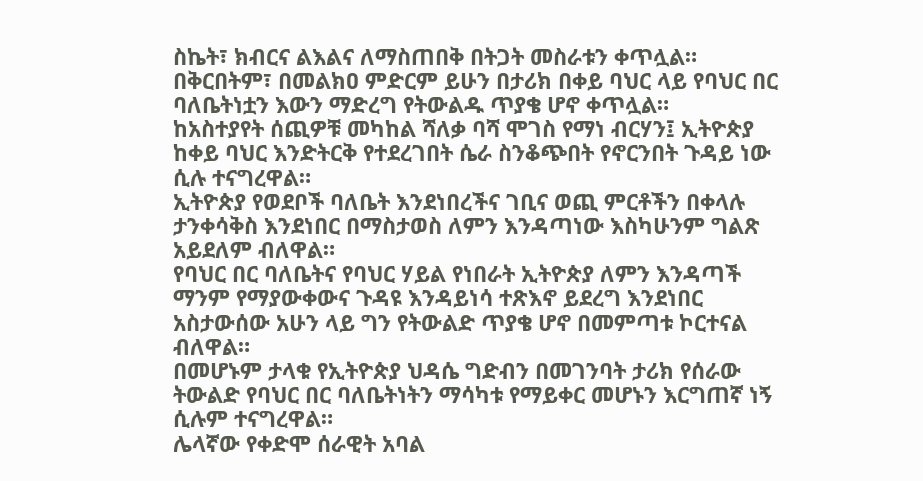ስኬት፣ ክብርና ልእልና ለማስጠበቅ በትጋት መስራቱን ቀጥሏል።
በቅርበትም፣ በመልክዐ ምድርም ይሁን በታሪክ በቀይ ባህር ላይ የባህር በር ባለቤትነቷን እውን ማድረግ የትውልዱ ጥያቄ ሆኖ ቀጥሏል።
ከአስተያየት ሰጪዎቹ መካከል ሻለቃ ባሻ ሞገስ የማነ ብርሃን፤ ኢትዮጵያ ከቀይ ባህር እንድትርቅ የተደረገበት ሴራ ስንቆጭበት የኖርንበት ጉዳይ ነው ሲሉ ተናግረዋል።
ኢትዮጵያ የወደቦች ባለቤት እንደነበረችና ገቢና ወጪ ምርቶችን በቀላሉ ታንቀሳቅስ እንደነበር በማስታወስ ለምን እንዳጣነው እስካሁንም ግልጽ አይደለም ብለዋል።
የባህር በር ባለቤትና የባህር ሃይል የነበራት ኢትዮጵያ ለምን እንዳጣች ማንም የማያውቀውና ጉዳዩ እንዳይነሳ ተጽእኖ ይደረግ እንደነበር አስታውሰው አሁን ላይ ግን የትውልድ ጥያቄ ሆኖ በመምጣቱ ኮርተናል ብለዋል።
በመሆኑም ታላቁ የኢትዮጵያ ህዳሴ ግድብን በመገንባት ታሪክ የሰራው ትውልድ የባህር በር ባለቤትነትን ማሳካቱ የማይቀር መሆኑን እርግጠኛ ነኝ ሲሉም ተናግረዋል።
ሌላኛው የቀድሞ ሰራዊት አባል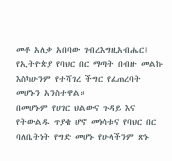መቶ አለቃ አበባው ገብረእግዚአብሔር፤ የኢትዮጵያ የባህር በር ማጣት በብዙ መልኩ እስካሁንም የተሻገረ ችግር የፈጠረባት መሆኑን አንስተዋል።
በመሆኑም የሀገር ህልውና ጉዳይ እና የትውልዱ ጥያቄ ሆኖ መነሳቱና የባህር በር ባለቤትነት የግድ መሆኑ የሁላችንም ጽኑ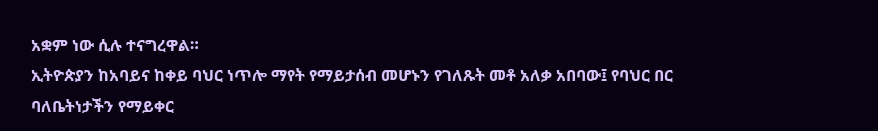አቋም ነው ሲሉ ተናግረዋል።
ኢትዮጵያን ከአባይና ከቀይ ባህር ነጥሎ ማየት የማይታሰብ መሆኑን የገለጹት መቶ አለቃ አበባው፤ የባህር በር ባለቤትነታችን የማይቀር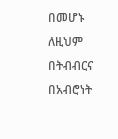በመሆኑ ለዚህም በትብብርና በአብሮነት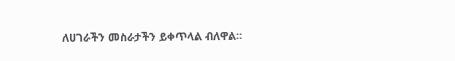ለሀገራችን መስራታችን ይቀጥላል ብለዋል።